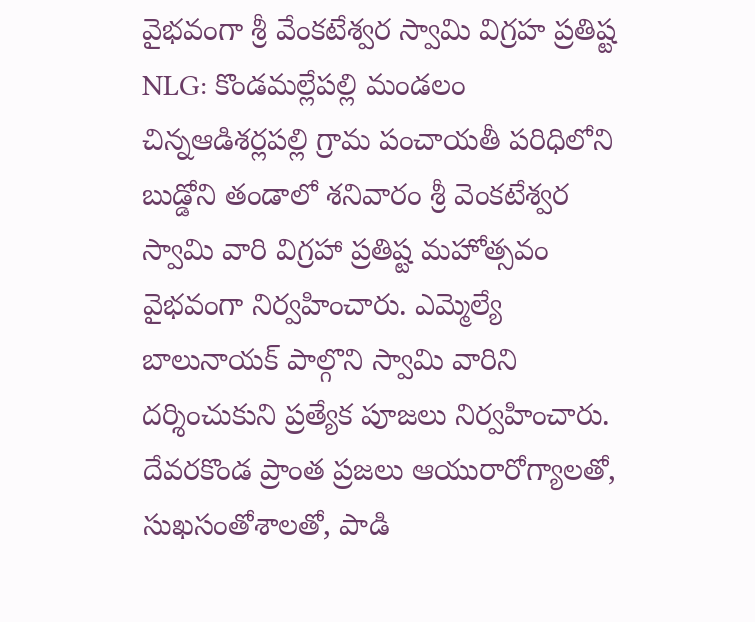వైభవంగా శ్రీ వేంకటేశ్వర స్వామి విగ్రహ ప్రతిష్ట
NLG: కొండమల్లేపల్లి మండలం చిన్నఆడిశర్లపల్లి గ్రామ పంచాయతీ పరిధిలోని బుడ్డోని తండాలో శనివారం శ్రీ వెంకటేశ్వర స్వామి వారి విగ్రహా ప్రతిష్ట మహోత్సవం వైభవంగా నిర్వహించారు. ఎమ్మెల్యే బాలునాయక్ పాల్గొని స్వామి వారిని దర్శించుకుని ప్రత్యేక పూజలు నిర్వహించారు. దేవరకొండ ప్రాంత ప్రజలు ఆయురారోగ్యాలతో, సుఖసంతోశాలతో, పాడి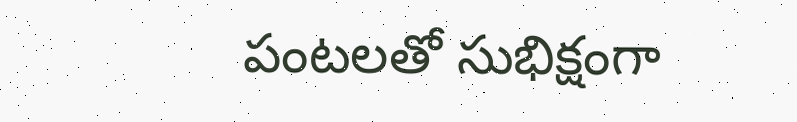పంటలతో సుభిక్షంగా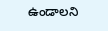ఉండాలని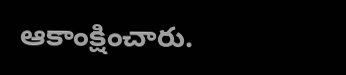ఆకాంక్షించారు.